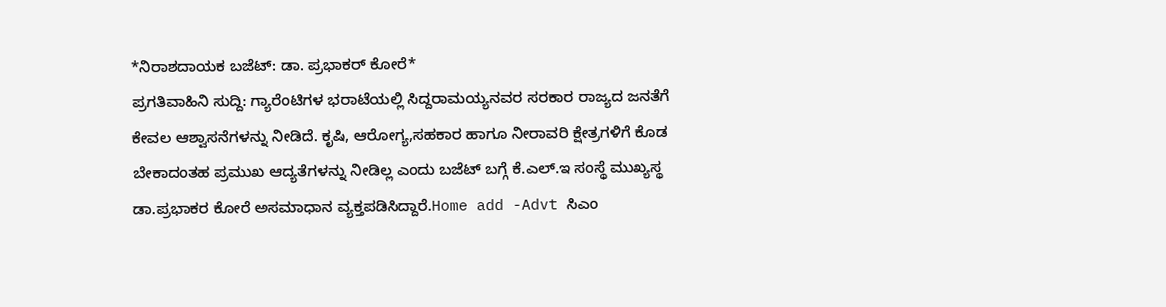*ನಿರಾಶದಾಯಕ ಬಜೆಟ್: ಡಾ. ಪ್ರಭಾಕರ್ ಕೋರೆ*
ಪ್ರಗತಿವಾಹಿನಿ ಸುದ್ದಿ: ಗ್ಯಾರೆಂಟಿಗಳ ಭರಾಟೆಯಲ್ಲಿ ಸಿದ್ದರಾಮಯ್ಯನವರ ಸರಕಾರ ರಾಜ್ಯದ ಜನತೆಗೆ ಕೇವಲ ಆಶ್ವಾಸನೆಗಳನ್ನು ನೀಡಿದೆ. ಕೃಷಿ, ಆರೋಗ್ಯ,ಸಹಕಾರ ಹಾಗೂ ನೀರಾವರಿ ಕ್ಷೇತ್ರಗಳಿಗೆ ಕೊಡ ಬೇಕಾದಂತಹ ಪ್ರಮುಖ ಆದ್ಯತೆಗಳನ್ನು ನೀಡಿಲ್ಲ ಎಂದು ಬಜೆಟ್ ಬಗ್ಗೆ ಕೆ.ಎಲ್.ಇ ಸಂಸ್ಥೆ ಮುಖ್ಯಸ್ಥ ಡಾ.ಪ್ರಭಾಕರ ಕೋರೆ ಅಸಮಾಧಾನ ವ್ಯಕ್ತಪಡಿಸಿದ್ದಾರೆ.Home add -Advt ಸಿಎಂ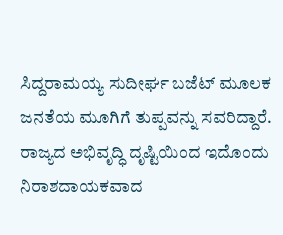ಸಿದ್ದರಾಮಯ್ಯ ಸುದೀರ್ಘ ಬಜೆಟ್ ಮೂಲಕ ಜನತೆಯ ಮೂಗಿಗೆ ತುಪ್ಪವನ್ನು ಸವರಿದ್ದಾರೆ. ರಾಜ್ಯದ ಅಭಿವೃದ್ಧಿ ದೃಷ್ಟಿಯಿಂದ ಇದೊಂದು ನಿರಾಶದಾಯಕವಾದ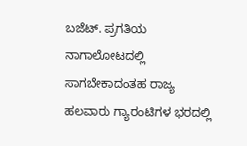ಬಜೆಟ್. ಪ್ರಗತಿಯ ನಾಗಾಲೋಟದಲ್ಲಿ ಸಾಗಬೇಕಾದಂತಹ ರಾಜ್ಯ ಹಲವಾರು ಗ್ಯಾರಂಟಿಗಳ ಭರದಲ್ಲಿ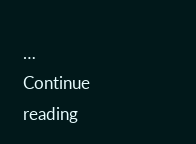… Continue reading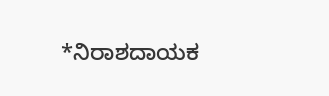*ನಿರಾಶದಾಯಕ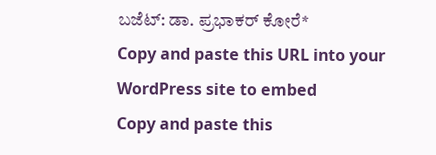ಬಜೆಟ್: ಡಾ. ಪ್ರಭಾಕರ್ ಕೋರೆ*
Copy and paste this URL into your WordPress site to embed
Copy and paste this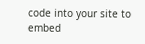code into your site to embed